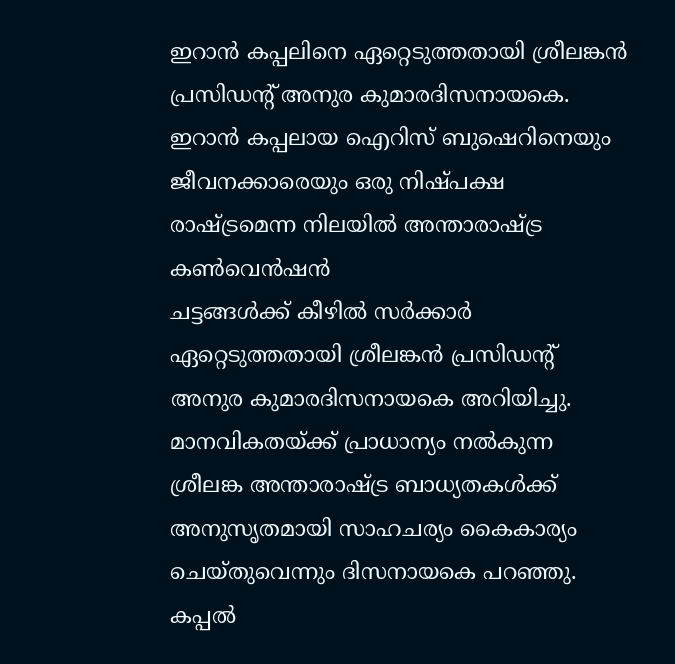ഇറാൻ കപ്പലിനെ ഏറ്റെടുത്തതായി ശ്രീലങ്കൻ പ്രസിഡന്റ് അനുര കുമാരദിസനായകെ. ഇറാൻ കപ്പലായ ഐറിസ് ബുഷെറിനെയും ജീവനക്കാരെയും ഒരു നിഷ്പക്ഷ രാഷ്ട്രമെന്ന നിലയിൽ അന്താരാഷ്ട്ര കൺവെൻഷൻ
ചട്ടങ്ങൾക്ക് കീഴിൽ സർക്കാർ ഏറ്റെടുത്തതായി ശ്രീലങ്കൻ പ്രസിഡന്റ് അനുര കുമാരദിസനായകെ അറിയിച്ചു. മാനവികതയ്ക്ക് പ്രാധാന്യം നൽകുന്ന ശ്രീലങ്ക അന്താരാഷ്ട്ര ബാധ്യതകൾക്ക് അനുസൃതമായി സാഹചര്യം കൈകാര്യം ചെയ്തുവെന്നും ദിസനായകെ പറഞ്ഞു.
കപ്പൽ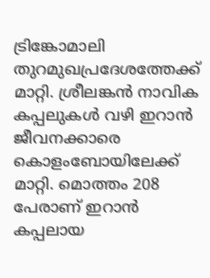ട്രിങ്കോമാലി തുറമുഖപ്രദേശത്തേക്ക് മാറ്റി. ശ്രീലങ്കൻ നാവിക കപ്പലുകൾ വഴി ഇറാൻ ജീവനക്കാരെ കൊളംബോയിലേക്ക് മാറ്റി. മൊത്തം 208 പേരാണ് ഇറാൻ കപ്പലായ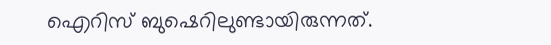ഐറിസ് ബുഷെറിലുണ്ടായിരുന്നത്.